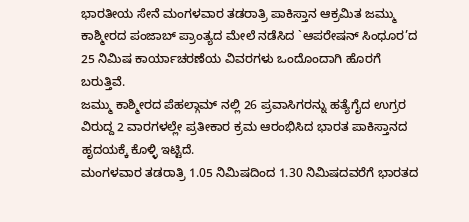ಭಾರತೀಯ ಸೇನೆ ಮಂಗಳವಾರ ತಡರಾತ್ರಿ ಪಾಕಿಸ್ತಾನ ಆಕ್ರಮಿತ ಜಮ್ಮು ಕಾಶ್ಮೀರದ ಪಂಜಾಬ್ ಪ್ರಾಂತ್ಯದ ಮೇಲೆ ನಡೆಸಿದ `ಆಪರೇಷನ್ ಸಿಂಧೂರ’ದ 25 ನಿಮಿಷ ಕಾರ್ಯಾಚರಣೆಯ ವಿವರಗಳು ಒಂದೊಂದಾಗಿ ಹೊರಗೆ ಬರುತ್ತಿವೆ.
ಜಮ್ಮು ಕಾಶ್ಮೀರದ ಪೆಹಲ್ಗಾಮ್ ನಲ್ಲಿ 26 ಪ್ರವಾಸಿಗರನ್ನು ಹತ್ಯೆಗೈದ ಉಗ್ರರ ವಿರುದ್ದ 2 ವಾರಗಳಲ್ಲೇ ಪ್ರತೀಕಾರ ಕ್ರಮ ಆರಂಭಿಸಿದ ಭಾರತ ಪಾಕಿಸ್ತಾನದ ಹೃದಯಕ್ಕೆ ಕೊಳ್ಳಿ ಇಟ್ಟಿದೆ.
ಮಂಗಳವಾರ ತಡರಾತ್ರಿ 1.05 ನಿಮಿಷದಿಂದ 1.30 ನಿಮಿಷದವರೆಗೆ ಭಾರತದ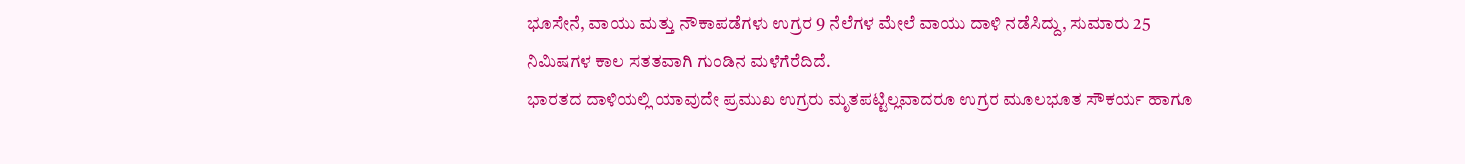ಭೂಸೇನೆ, ವಾಯು ಮತ್ತು ನೌಕಾಪಡೆಗಳು ಉಗ್ರರ 9 ನೆಲೆಗಳ ಮೇಲೆ ವಾಯು ದಾಳಿ ನಡೆಸಿದ್ದು, ಸುಮಾರು 25 ನಿಮಿಷಗಳ ಕಾಲ ಸತತವಾಗಿ ಗುಂಡಿನ ಮಳೆಗೆರೆದಿದೆ.
ಭಾರತದ ದಾಳಿಯಲ್ಲಿ ಯಾವುದೇ ಪ್ರಮುಖ ಉಗ್ರರು ಮೃತಪಟ್ಟಿಲ್ಲವಾದರೂ ಉಗ್ರರ ಮೂಲಭೂತ ಸೌಕರ್ಯ ಹಾಗೂ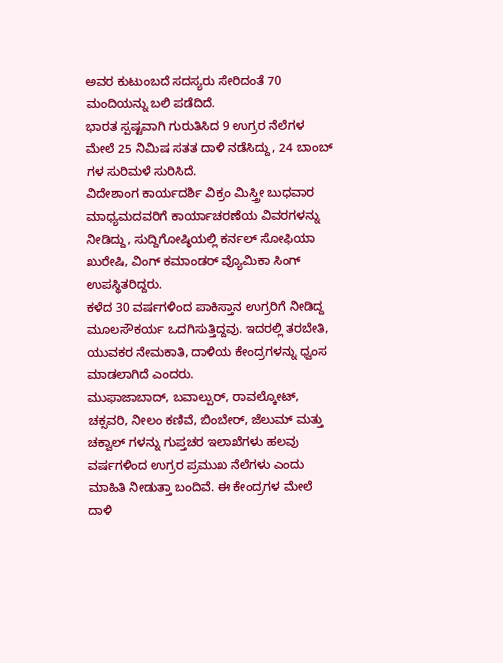ಅವರ ಕುಟುಂಬದೆ ಸದಸ್ಯರು ಸೇರಿದಂತೆ 70 ಮಂದಿಯನ್ನು ಬಲಿ ಪಡೆದಿದೆ.
ಭಾರತ ಸ್ಪಷ್ಟವಾಗಿ ಗುರುತಿಸಿದ 9 ಉಗ್ರರ ನೆಲೆಗಳ ಮೇಲೆ 25 ನಿಮಿಷ ಸತತ ದಾಳಿ ನಡೆಸಿದ್ದು, 24 ಬಾಂಬ್ ಗಳ ಸುರಿಮಳೆ ಸುರಿಸಿದೆ.
ವಿದೇಶಾಂಗ ಕಾರ್ಯದರ್ಶಿ ವಿಕ್ರಂ ಮಿಸ್ತ್ರೀ ಬುಧವಾರ ಮಾಧ್ಯಮದವರಿಗೆ ಕಾರ್ಯಾಚರಣೆಯ ವಿವರಗಳನ್ನು ನೀಡಿದ್ದು, ಸುದ್ದಿಗೋಷ್ಠಿಯಲ್ಲಿ ಕರ್ನಲ್ ಸೋಫಿಯಾ ಖುರೇಷಿ, ವಿಂಗ್ ಕಮಾಂಡರ್ ವ್ಯೊಮಿಕಾ ಸಿಂಗ್ ಉಪಸ್ಥಿತರಿದ್ದರು.
ಕಳೆದ 30 ವರ್ಷಗಳಿಂದ ಪಾಕಿಸ್ತಾನ ಉಗ್ರರಿಗೆ ನೀಡಿದ್ದ ಮೂಲಸೌಕರ್ಯ ಒದಗಿಸುತ್ತಿದ್ದವು. ಇದರಲ್ಲಿ ತರಬೇತಿ, ಯುವಕರ ನೇಮಕಾತಿ, ದಾಳಿಯ ಕೇಂದ್ರಗಳನ್ನು ಧ್ವಂಸ ಮಾಡಲಾಗಿದೆ ಎಂದರು.
ಮುಫಾಜಾಬಾದ್, ಬವಾಲ್ಪುರ್, ರಾವಲ್ಕೋಟ್, ಚಕ್ಸವರಿ, ನೀಲಂ ಕಣಿವೆ, ಬಿಂಬೇರ್, ಜೆಲುಮ್ ಮತ್ತು ಚಕ್ವಾಲ್ ಗಳನ್ನು ಗುಪ್ತಚರ ಇಲಾಖೆಗಳು ಹಲವು ವರ್ಷಗಳಿಂದ ಉಗ್ರರ ಪ್ರಮುಖ ನೆಲೆಗಳು ಎಂದು ಮಾಹಿತಿ ನೀಡುತ್ತಾ ಬಂದಿವೆ. ಈ ಕೇಂದ್ರಗಳ ಮೇಲೆ ದಾಳಿ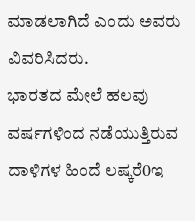ಮಾಡಲಾಗಿದೆ ಎಂದು ಅವರು ವಿವರಿಸಿದರು.
ಭಾರತದ ಮೇಲೆ ಹಲವು ವರ್ಷಗಳಿಂದ ನಡೆಯುತ್ತಿರುವ ದಾಳಿಗಳ ಹಿಂದೆ ಲಷ್ಕರೆ0ಇ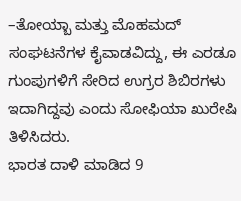–ತೋಯ್ಬಾ ಮತ್ತು ಮೊಹಮದ್ ಸಂಘಟನೆಗಳ ಕೈವಾಡವಿದ್ದು, ಈ ಎರಡೂ ಗುಂಪುಗಳಿಗೆ ಸೇರಿದ ಉಗ್ರರ ಶಿಬಿರಗಳು ಇದಾಗಿದ್ದವು ಎಂದು ಸೋಫಿಯಾ ಖುರೇಷಿ ತಿಳಿಸಿದರು.
ಭಾರತ ದಾಳಿ ಮಾಡಿದ 9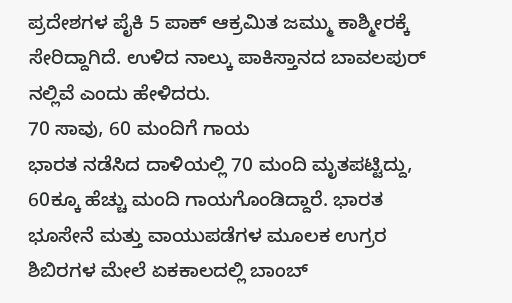ಪ್ರದೇಶಗಳ ಪೈಕಿ 5 ಪಾಕ್ ಆಕ್ರಮಿತ ಜಮ್ಮು ಕಾಶ್ಮೀರಕ್ಕೆ ಸೇರಿದ್ದಾಗಿದೆ. ಉಳಿದ ನಾಲ್ಕು ಪಾಕಿಸ್ತಾನದ ಬಾವಲಪುರ್ ನಲ್ಲಿವೆ ಎಂದು ಹೇಳಿದರು.
70 ಸಾವು, 60 ಮಂದಿಗೆ ಗಾಯ
ಭಾರತ ನಡೆಸಿದ ದಾಳಿಯಲ್ಲಿ 70 ಮಂದಿ ಮೃತಪಟ್ಟಿದ್ದು, 60ಕ್ಕೂ ಹೆಚ್ಚು ಮಂದಿ ಗಾಯಗೊಂಡಿದ್ದಾರೆ. ಭಾರತ ಭೂಸೇನೆ ಮತ್ತು ವಾಯುಪಡೆಗಳ ಮೂಲಕ ಉಗ್ರರ ಶಿಬಿರಗಳ ಮೇಲೆ ಏಕಕಾಲದಲ್ಲಿ ಬಾಂಬ್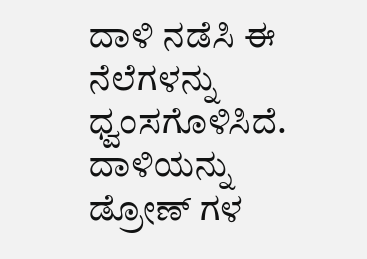ದಾಳಿ ನಡೆಸಿ ಈ ನೆಲೆಗಳನ್ನು ಧ್ವಂಸಗೊಳಿಸಿದೆ. ದಾಳಿಯನ್ನು ಡ್ರೋಣ್ ಗಳ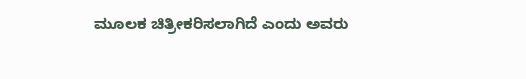ಮೂಲಕ ಚಿತ್ರೀಕರಿಸಲಾಗಿದೆ ಎಂದು ಅವರು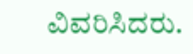ವಿವರಿಸಿದರು.